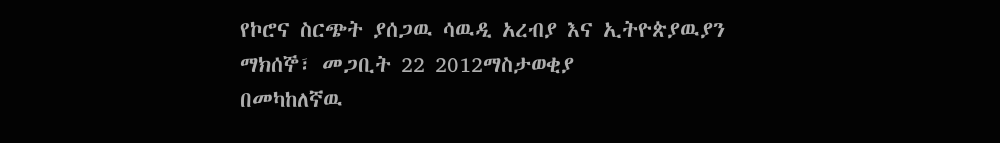የኮሮና ስርጭት ያሰጋዉ ሳዉዲ አረብያ እና ኢትዮጵያዉያን
ማክሰኞ፣ መጋቢት 22 2012ማስታወቂያ
በመካከለኛዉ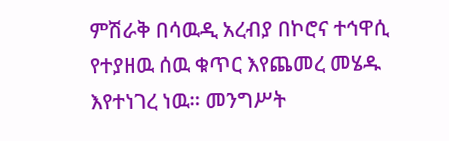ምሽራቅ በሳዉዲ አረብያ በኮሮና ተኅዋሲ የተያዘዉ ሰዉ ቁጥር እየጨመረ መሄዱ እየተነገረ ነዉ። መንግሥት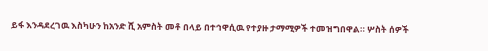ይፋ እንዳደረገዉ እስካሁን ከአንድ ሺ አምስት መቶ በላይ በተኅዋሲዉ የተያዙ ታማሚዎች ተመዝግበዋል። ሦስት ሰዎች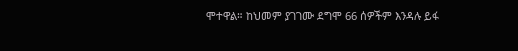ሞተዋል። ከህመም ያገገሙ ደግሞ 66 ሰዎችም እንዳሉ ይፋ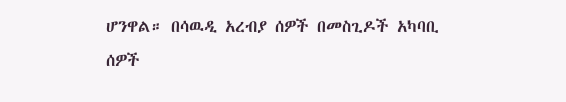ሆንዋል። በሳዉዲ አረብያ ሰዎች በመስጊዶች አካባቢ ሰዎች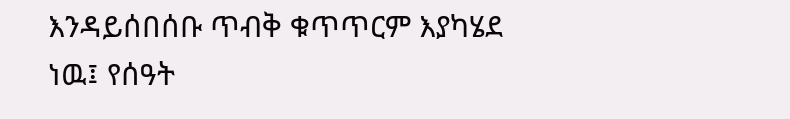እንዳይሰበሰቡ ጥብቅ ቁጥጥርም እያካሄደ ነዉ፤ የሰዓት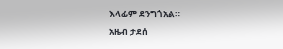እላፊም ደንግጎአል።
አዜብ ታደሰ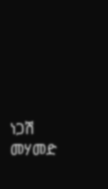ነጋሽ መሃመድ